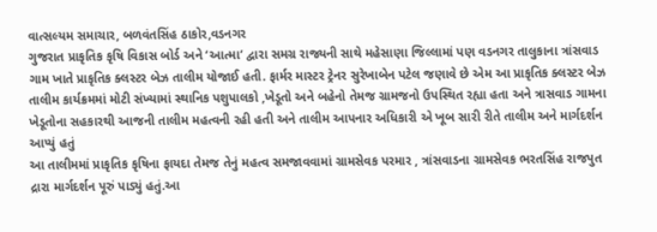વાત્સલ્યમ સમાચાર, બળવંતસિંહ ઠાકોર,વડનગર
ગુજરાત પ્રાકૃતિક કૃષિ વિકાસ બોર્ડ અને ‘આત્મા’ દ્વારા સમગ્ર રાજ્યની સાથે મહેસાણા જિલ્લામાં પણ વડનગર તાલુકાના ત્રાંસવાડ ગામ ખાતે પ્રાકૃતિક ક્લસ્ટર બેઝ તાલીમ યોજાઈ હતી. ફાર્મર માસ્ટર ટ્રેનર સુરેખાબેન પટેલ જણાવે છે એમ આ પ્રાકૃતિક ક્લસ્ટર બેઝ તાલીમ કાર્યક્રમમાં મોટી સંખ્યામાં સ્થાનિક પશુપાલકો ,ખેડૂતો અને બહેનો તેમજ ગ્રામજનો ઉપસ્થિત રહ્યા હતા અને ત્રાસવાડ ગામના ખેડૂતોના સહકારથી આજની તાલીમ મહત્વની રહી હતી અને તાલીમ આપનાર અધિકારી એ ખૂબ સારી રીતે તાલીમ અને માર્ગદર્શન આપ્યું હતું
આ તાલીમમાં પ્રાકૃતિક કૃષિના ફાયદા તેમજ તેનું મહત્વ સમજાવવામાં ગ્રામસેવક પરમાર , ત્રાંસવાડના ગ્રામસેવક ભરતસિંહ રાજપુત દ્રારા માર્ગદર્શન પૂરું પાડ્યું હતું.આ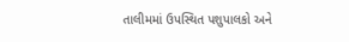તાલીમમાં ઉપસ્થિત પશુપાલકો અને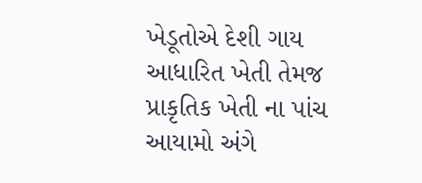ખેડૂતોએ દેશી ગાય આધારિત ખેતી તેમજ પ્રાકૃતિક ખેતી ના પાંચ આયામો અંગે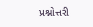પ્રશ્નોત્તરી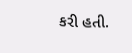કરી હતી.